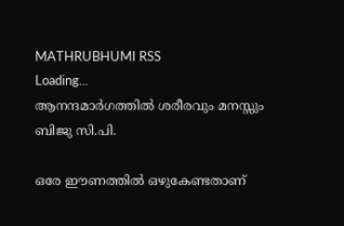MATHRUBHUMI RSS
Loading...
ആനന്ദമാര്‍ഗത്തില്‍ ശരീരവും മനസ്സും
ബിജു സി.പി.

ഒരേ ഈണത്തില്‍ ഒഴുകേണ്ടതാണ്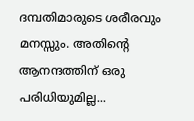ദമ്പതിമാരുടെ ശരീരവും മനസ്സും. അതിന്റെ ആനന്ദത്തിന് ഒരു പരിധിയുമില്ല...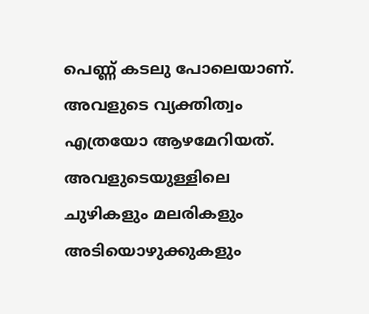പെണ്ണ് കടലു പോലെയാണ്. അവളുടെ വ്യക്തിത്വം എത്രയോ ആഴമേറിയത്. അവളുടെയുള്ളിലെ ചുഴികളും മലരികളും അടിയൊഴുക്കുകളും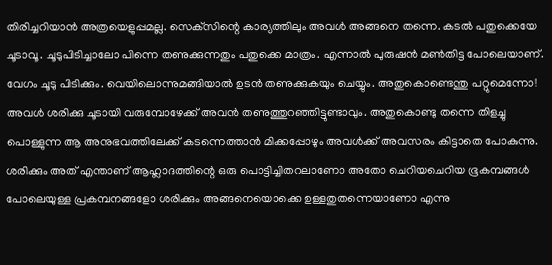തിരിച്ചറിയാന്‍ അത്രയെളുപ്പമല്ല. സെക്‌സിന്റെ കാര്യത്തിലും അവള്‍ അങ്ങനെ തന്നെ. കടല്‍ പതുക്കെയേ ചൂടാവൂ. ചൂടുപിടിച്ചാലോ പിന്നെ തണുക്കുന്നതും പതുക്കെ മാത്രം. എന്നാല്‍ പുരുഷന്‍ മണ്‍തിട്ട പോലെയാണ്. വേഗം ചൂടു പിടിക്കും. വെയിലൊന്നുമങ്ങിയാല്‍ ഉടന്‍ തണുക്കുകയും ചെയ്യും. അതുകൊണ്ടെന്തു പറ്റുമെന്നോ! അവള്‍ ശരിക്കു ചൂടായി വരുമ്പോഴേക്ക് അവന്‍ തണുത്തുറഞ്ഞിട്ടുണ്ടാവും. അതുകൊണ്ടു തന്നെ തിളച്ചു പൊള്ളുന്ന ആ അനുഭവത്തിലേക്ക് കടന്നെത്താന്‍ മിക്കപ്പോഴും അവള്‍ക്ക് അവസരം കിട്ടാതെ പോകുന്നു. ശരിക്കും അത് എന്താണ് ആഹ്ലാദത്തിന്റെ ഒരു പൊട്ടിച്ചിതറലാണോ അതോ ചെറിയചെറിയ ഭൂകമ്പങ്ങള്‍ പോലെയുള്ള പ്രകമ്പനങ്ങളോ ശരിക്കും അങ്ങനെയൊക്കെ ഉള്ളതുതന്നെയാണോ എന്നു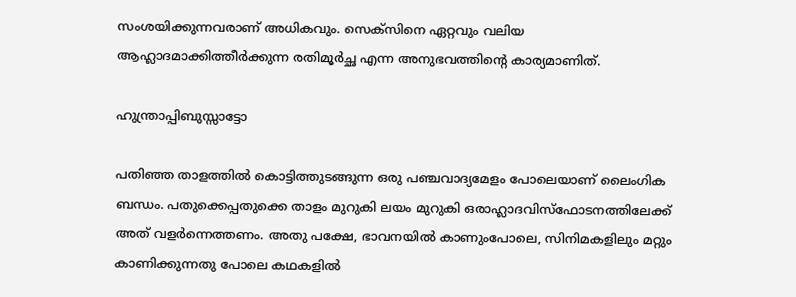സംശയിക്കുന്നവരാണ് അധികവും. സെക്‌സിനെ ഏറ്റവും വലിയ ആഹ്ലാദമാക്കിത്തീര്‍ക്കുന്ന രതിമൂര്‍ച്ഛ എന്ന അനുഭവത്തിന്റെ കാര്യമാണിത്.

ഹുന്ത്രാപ്പിബുസ്സാട്ടോ

പതിഞ്ഞ താളത്തില്‍ കൊട്ടിത്തുടങ്ങുന്ന ഒരു പഞ്ചവാദ്യമേളം പോലെയാണ് ലൈംഗിക ബന്ധം. പതുക്കെപ്പതുക്കെ താളം മുറുകി ലയം മുറുകി ഒരാഹ്ലാദവിസ്‌ഫോടനത്തിലേക്ക് അത് വളര്‍ന്നെത്തണം. അതു പക്ഷേ, ഭാവനയില്‍ കാണുംപോലെ, സിനിമകളിലും മറ്റും കാണിക്കുന്നതു പോലെ കഥകളില്‍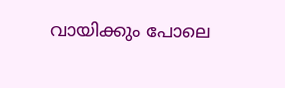വായിക്കും പോലെ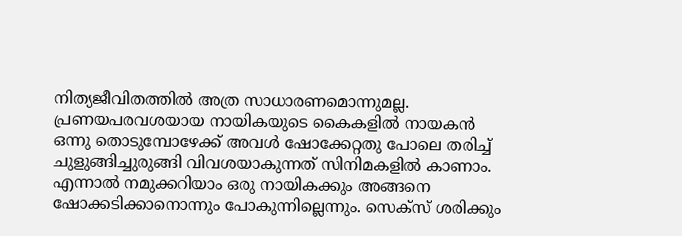നിത്യജീവിതത്തില്‍ അത്ര സാധാരണമൊന്നുമല്ല. പ്രണയപരവശയായ നായികയുടെ കൈകളില്‍ നായകന്‍ ഒന്നു തൊടുമ്പോഴേക്ക് അവള്‍ ഷോക്കേറ്റതു പോലെ തരിച്ച് ചുളുങ്ങിച്ചുരുങ്ങി വിവശയാകുന്നത് സിനിമകളില്‍ കാണാം. എന്നാല്‍ നമുക്കറിയാം ഒരു നായികക്കും അങ്ങനെ ഷോക്കടിക്കാനൊന്നും പോകുന്നില്ലെന്നും. സെക്‌സ് ശരിക്കും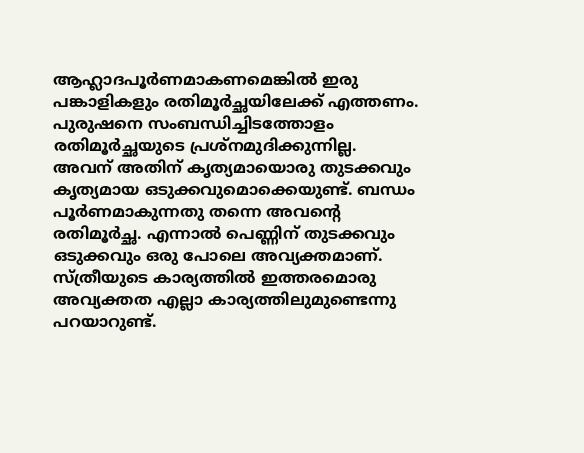ആഹ്ലാദപൂര്‍ണമാകണമെങ്കില്‍ ഇരു പങ്കാളികളും രതിമൂര്‍ച്ഛയിലേക്ക് എത്തണം. പുരുഷനെ സംബന്ധിച്ചിടത്തോളം രതിമൂര്‍ച്ഛയുടെ പ്രശ്‌നമുദിക്കുന്നില്ല. അവന് അതിന് കൃത്യമായൊരു തുടക്കവും കൃത്യമായ ഒടുക്കവുമൊക്കെയുണ്ട്. ബന്ധം പൂര്‍ണമാകുന്നതു തന്നെ അവന്റെ രതിമൂര്‍ച്ഛ. എന്നാല്‍ പെണ്ണിന് തുടക്കവും ഒടുക്കവും ഒരു പോലെ അവ്യക്തമാണ്. സ്ത്രീയുടെ കാര്യത്തില്‍ ഇത്തരമൊരു അവ്യക്തത എല്ലാ കാര്യത്തിലുമുണ്ടെന്നു പറയാറുണ്ട്.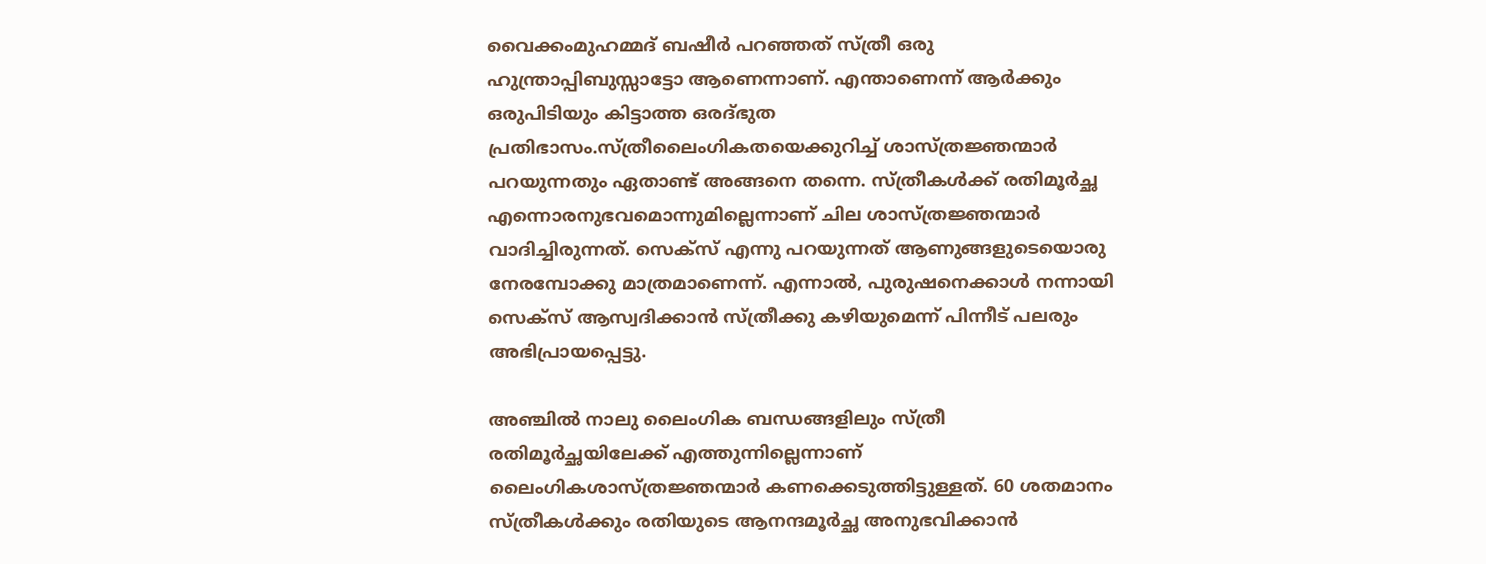വൈക്കംമുഹമ്മദ് ബഷീര്‍ പറഞ്ഞത് സ്ത്രീ ഒരു ഹുന്ത്രാപ്പിബുസ്സാട്ടോ ആണെന്നാണ്. എന്താണെന്ന് ആര്‍ക്കും ഒരുപിടിയും കിട്ടാത്ത ഒരദ്ഭുത പ്രതിഭാസം.സ്ത്രീലൈംഗികതയെക്കുറിച്ച് ശാസ്ത്രജ്ഞന്മാര്‍ പറയുന്നതും ഏതാണ്ട് അങ്ങനെ തന്നെ. സ്ത്രീകള്‍ക്ക് രതിമൂര്‍ച്ഛ എന്നൊരനുഭവമൊന്നുമില്ലെന്നാണ് ചില ശാസ്ത്രജ്ഞന്മാര്‍ വാദിച്ചിരുന്നത്. സെക്‌സ് എന്നു പറയുന്നത് ആണുങ്ങളുടെയൊരു നേരമ്പോക്കു മാത്രമാണെന്ന്. എന്നാല്‍, പുരുഷനെക്കാള്‍ നന്നായി സെക്‌സ് ആസ്വദിക്കാന്‍ സ്ത്രീക്കു കഴിയുമെന്ന് പിന്നീട് പലരും അഭിപ്രായപ്പെട്ടു.

അഞ്ചില്‍ നാലു ലൈംഗിക ബന്ധങ്ങളിലും സ്ത്രീ രതിമൂര്‍ച്ഛയിലേക്ക് എത്തുന്നില്ലെന്നാണ് ലൈംഗികശാസ്ത്രജ്ഞന്മാര്‍ കണക്കെടുത്തിട്ടുള്ളത്. 60 ശതമാനം സ്ത്രീകള്‍ക്കും രതിയുടെ ആനന്ദമൂര്‍ച്ഛ അനുഭവിക്കാന്‍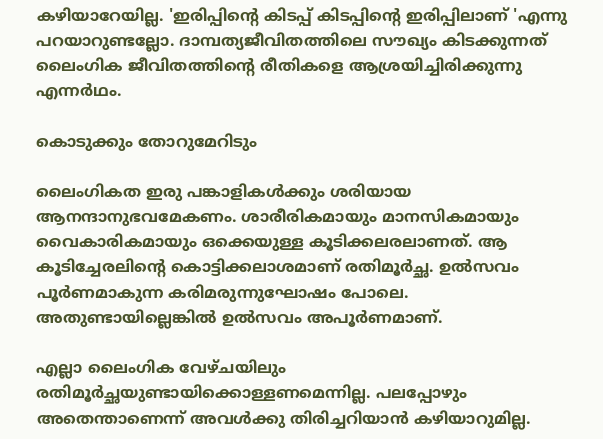കഴിയാറേയില്ല. 'ഇരിപ്പിന്റെ കിടപ്പ് കിടപ്പിന്റെ ഇരിപ്പിലാണ് 'എന്നു പറയാറുണ്ടല്ലോ. ദാമ്പത്യജീവിതത്തിലെ സൗഖ്യം കിടക്കുന്നത് ലൈംഗിക ജീവിതത്തിന്റെ രീതികളെ ആശ്രയിച്ചിരിക്കുന്നു എന്നര്‍ഥം.

കൊടുക്കും തോറുമേറിടും

ലൈംഗികത ഇരു പങ്കാളികള്‍ക്കും ശരിയായ ആനന്ദാനുഭവമേകണം. ശാരീരികമായും മാനസികമായും വൈകാരികമായും ഒക്കെയുള്ള കൂടിക്കലരലാണത്. ആ കൂടിച്ചേരലിന്റെ കൊട്ടിക്കലാശമാണ് രതിമൂര്‍ച്ഛ. ഉല്‍സവം പൂര്‍ണമാകുന്ന കരിമരുന്നുഘോഷം പോലെ. അതുണ്ടായില്ലെങ്കില്‍ ഉല്‍സവം അപൂര്‍ണമാണ്.

എല്ലാ ലൈംഗിക വേഴ്ചയിലും രതിമൂര്‍ച്ഛയുണ്ടായിക്കൊള്ളണമെന്നില്ല. പലപ്പോഴും അതെന്താണെന്ന് അവള്‍ക്കു തിരിച്ചറിയാന്‍ കഴിയാറുമില്ല.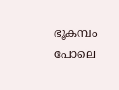ഭൂകമ്പം പോലെ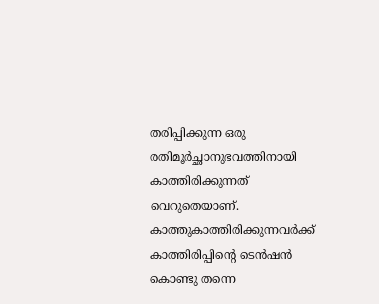തരിപ്പിക്കുന്ന ഒരു രതിമൂര്‍ച്ഛാനുഭവത്തിനായി കാത്തിരിക്കുന്നത് വെറുതെയാണ്. കാത്തുകാത്തിരിക്കുന്നവര്‍ക്ക് കാത്തിരിപ്പിന്റെ ടെന്‍ഷന്‍ കൊണ്ടു തന്നെ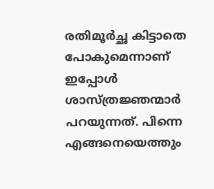രതിമൂര്‍ച്ഛ കിട്ടാതെ പോകുമെന്നാണ് ഇപ്പോള്‍ ശാസ്ത്രജ്ഞന്മാര്‍ പറയുന്നത്. പിന്നെ എങ്ങനെയെത്തും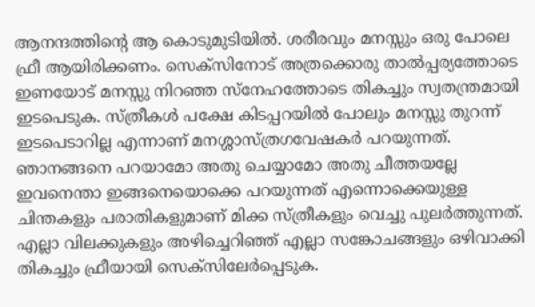ആനന്ദത്തിന്റെ ആ കൊടുമുടിയില്‍. ശരീരവും മനസ്സും ഒരു പോലെ ഫ്രീ ആയിരിക്കണം. സെക്‌സിനോട് അത്രക്കൊരു താല്‍പ്പര്യത്തോടെ ഇണയോട് മനസ്സു നിറഞ്ഞ സ്‌നേഹത്തോടെ തികച്ചും സ്വതന്ത്രമായി ഇടപെടുക. സ്ത്രീകള്‍ പക്ഷേ കിടപ്പറയില്‍ പോലും മനസ്സു തുറന്ന് ഇടപെടാറില്ല എന്നാണ് മനശ്ശാസ്ത്രഗവേഷകര്‍ പറയുന്നത്. ഞാനങ്ങനെ പറയാമോ അതു ചെയ്യാമോ അതു ചീത്തയല്ലേ ഇവനെന്താ ഇങ്ങനെയൊക്കെ പറയുന്നത് എന്നൊക്കെയുള്ള ചിന്തകളും പരാതികളുമാണ് മിക്ക സ്ത്രീകളും വെച്ചു പുലര്‍ത്തുന്നത്. എല്ലാ വിലക്കുകളും അഴിച്ചെറിഞ്ഞ് എല്ലാ സങ്കോചങ്ങളും ഒഴിവാക്കി തികച്ചും ഫ്രീയായി സെക്‌സിലേര്‍പ്പെടുക.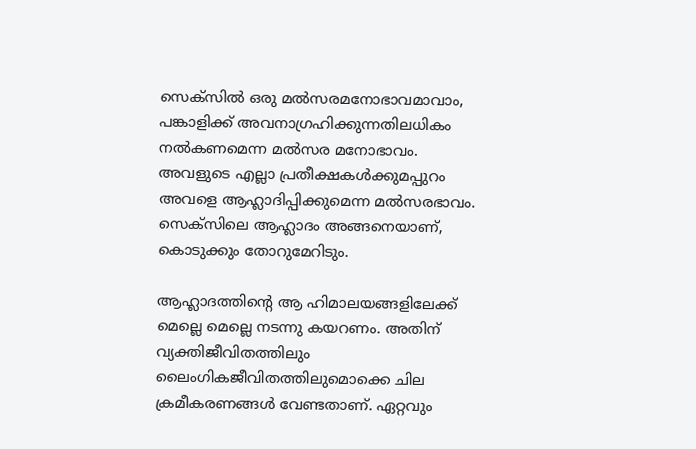സെക്‌സില്‍ ഒരു മല്‍സരമനോഭാവമാവാം, പങ്കാളിക്ക് അവനാഗ്രഹിക്കുന്നതിലധികം നല്‍കണമെന്ന മല്‍സര മനോഭാവം. അവളുടെ എല്ലാ പ്രതീക്ഷകള്‍ക്കുമപ്പുറം അവളെ ആഹ്ലാദിപ്പിക്കുമെന്ന മല്‍സരഭാവം. സെക്‌സിലെ ആഹ്ലാദം അങ്ങനെയാണ്, കൊടുക്കും തോറുമേറിടും.

ആഹ്ലാദത്തിന്റെ ആ ഹിമാലയങ്ങളിലേക്ക് മെല്ലെ മെല്ലെ നടന്നു കയറണം. അതിന് വ്യക്തിജീവിതത്തിലും ലൈംഗികജീവിതത്തിലുമൊക്കെ ചില ക്രമീകരണങ്ങള്‍ വേണ്ടതാണ്. ഏറ്റവും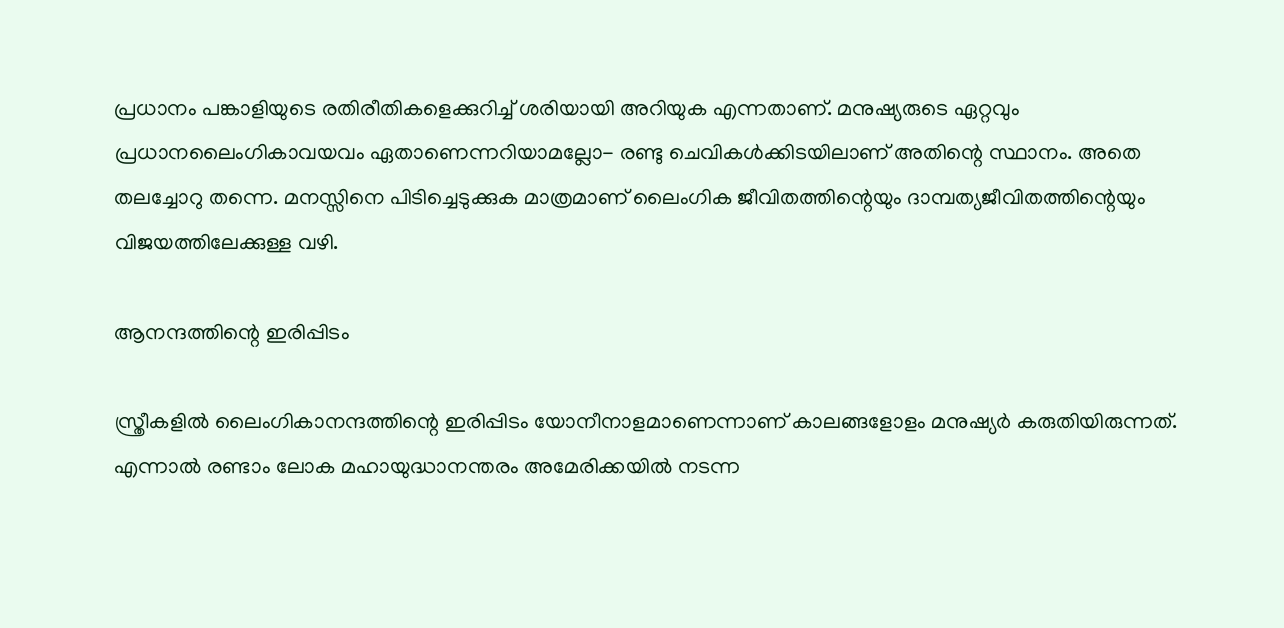പ്രധാനം പങ്കാളിയുടെ രതിരീതികളെക്കുറിച്ച് ശരിയായി അറിയുക എന്നതാണ്. മനുഷ്യരുടെ ഏറ്റവും പ്രധാനലൈംഗികാവയവം ഏതാണെന്നറിയാമല്ലോ- രണ്ടു ചെവികള്‍ക്കിടയിലാണ് അതിന്റെ സ്ഥാനം. അതെ തലച്ചോറു തന്നെ. മനസ്സിനെ പിടിച്ചെടുക്കുക മാത്രമാണ് ലൈംഗിക ജീവിതത്തിന്റെയും ദാമ്പത്യജീവിതത്തിന്റെയും വിജയത്തിലേക്കുള്ള വഴി.

ആനന്ദത്തിന്റെ ഇരിപ്പിടം

സ്ത്രീകളില്‍ ലൈംഗികാനന്ദത്തിന്റെ ഇരിപ്പിടം യോനീനാളമാണെന്നാണ് കാലങ്ങളോളം മനുഷ്യര്‍ കരുതിയിരുന്നത്. എന്നാല്‍ രണ്ടാം ലോക മഹായുദ്ധാനന്തരം അമേരിക്കയില്‍ നടന്ന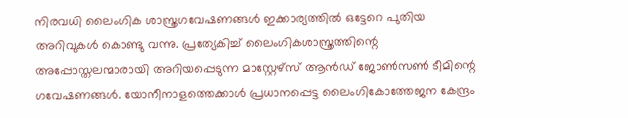നിരവധി ലൈംഗിക ശാസ്ത്രഗവേഷണങ്ങള്‍ ഇക്കാര്യത്തില്‍ ഒട്ടേറെ പുതിയ അറിവുകള്‍ കൊണ്ടു വന്നു. പ്രത്യേകിച്ച് ലൈംഗികശാസ്ത്രത്തിന്റെ അപ്പോസ്തലന്മാരായി അറിയപ്പെടുന്ന മാസ്റ്റേഴ്‌സ് ആന്‍ഡ് ജോണ്‍സണ്‍ ടീമിന്റെ ഗവേഷണങ്ങള്‍. യോനീനാളത്തെക്കാള്‍ പ്രധാനപ്പെട്ട ലൈംഗികോത്തേജന കേന്ദ്രം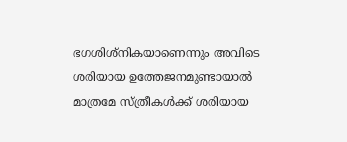ഭഗശിശ്‌നികയാണെന്നും അവിടെ ശരിയായ ഉത്തേജനമുണ്ടായാല്‍ മാത്രമേ സ്ത്രീകള്‍ക്ക് ശരിയായ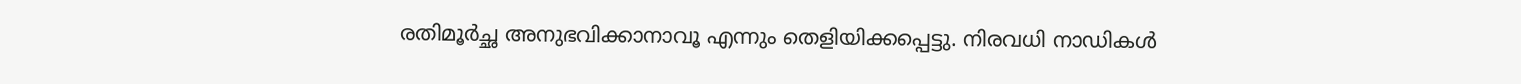രതിമൂര്‍ച്ഛ അനുഭവിക്കാനാവൂ എന്നും തെളിയിക്കപ്പെട്ടു. നിരവധി നാഡികള്‍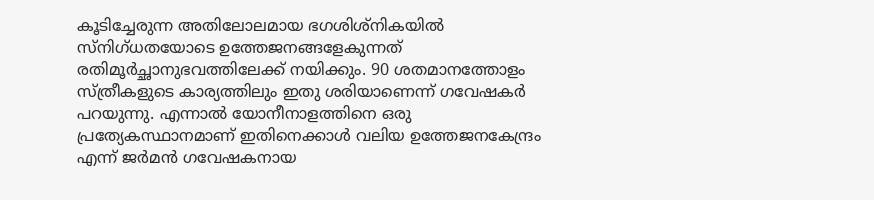കൂടിച്ചേരുന്ന അതിലോലമായ ഭഗശിശ്‌നികയില്‍ സ്‌നിഗ്ധതയോടെ ഉത്തേജനങ്ങളേകുന്നത് രതിമൂര്‍ച്ഛാനുഭവത്തിലേക്ക് നയിക്കും. 90 ശതമാനത്തോളം സ്ത്രീകളുടെ കാര്യത്തിലും ഇതു ശരിയാണെന്ന് ഗവേഷകര്‍ പറയുന്നു. എന്നാല്‍ യോനീനാളത്തിനെ ഒരു പ്രത്യേകസ്ഥാനമാണ് ഇതിനെക്കാള്‍ വലിയ ഉത്തേജനകേന്ദ്രം എന്ന് ജര്‍മന്‍ ഗവേഷകനായ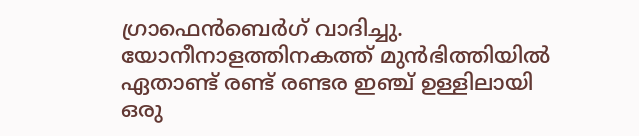ഗ്രാഫെന്‍ബെര്‍ഗ് വാദിച്ചു. യോനീനാളത്തിനകത്ത് മുന്‍ഭിത്തിയില്‍ ഏതാണ്ട് രണ്ട് രണ്ടര ഇഞ്ച് ഉള്ളിലായി ഒരു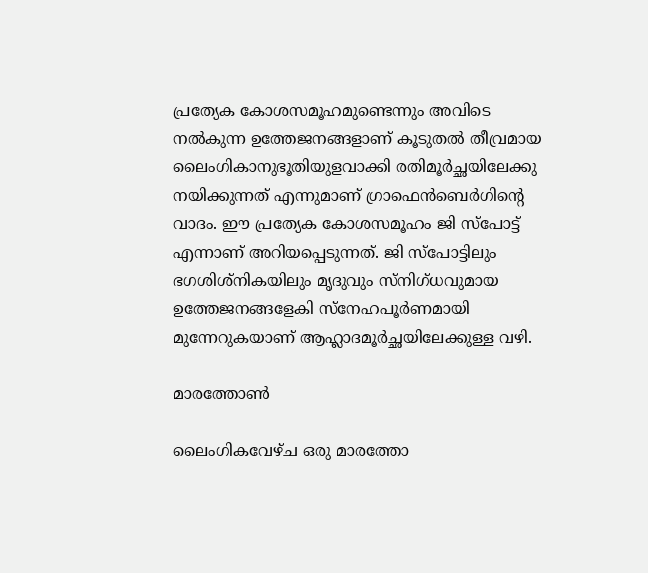പ്രത്യേക കോശസമൂഹമുണ്ടെന്നും അവിടെ നല്‍കുന്ന ഉത്തേജനങ്ങളാണ് കൂടുതല്‍ തീവ്രമായ ലൈംഗികാനുഭൂതിയുളവാക്കി രതിമൂര്‍ച്ഛയിലേക്കു നയിക്കുന്നത് എന്നുമാണ് ഗ്രാഫെന്‍ബെര്‍ഗിന്റെ വാദം. ഈ പ്രത്യേക കോശസമൂഹം ജി സ്‌പോട്ട് എന്നാണ് അറിയപ്പെടുന്നത്. ജി സ്‌പോട്ടിലും ഭഗശിശ്‌നികയിലും മൃദുവും സ്‌നിഗ്ധവുമായ ഉത്തേജനങ്ങളേകി സ്‌നേഹപൂര്‍ണമായി മുന്നേറുകയാണ് ആഹ്ലാദമൂര്‍ച്ഛയിലേക്കുള്ള വഴി.

മാരത്തോണ്‍

ലൈംഗികവേഴ്ച ഒരു മാരത്തോ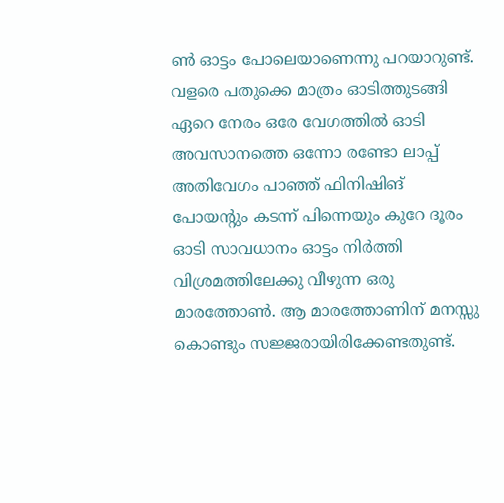ണ്‍ ഓട്ടം പോലെയാണെന്നു പറയാറുണ്ട്. വളരെ പതുക്കെ മാത്രം ഓടിത്തുടങ്ങി ഏറെ നേരം ഒരേ വേഗത്തില്‍ ഓടി അവസാനത്തെ ഒന്നോ രണ്ടോ ലാപ്പ് അതിവേഗം പാഞ്ഞ് ഫിനിഷിങ് പോയന്റും കടന്ന് പിന്നെയും കുറേ ദൂരം ഓടി സാവധാനം ഓട്ടം നിര്‍ത്തി വിശ്രമത്തിലേക്കു വീഴുന്ന ഒരു മാരത്തോണ്‍. ആ മാരത്തോണിന് മനസ്സു കൊണ്ടും സജ്ജരായിരിക്കേണ്ടതുണ്ട്.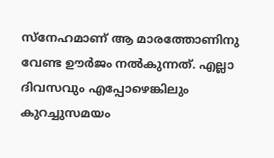സ്‌നേഹമാണ് ആ മാരത്തോണിനു വേണ്ട ഊര്‍ജം നല്‍കുന്നത്. എല്ലാ ദിവസവും എപ്പോഴെങ്കിലും കുറച്ചുസമയം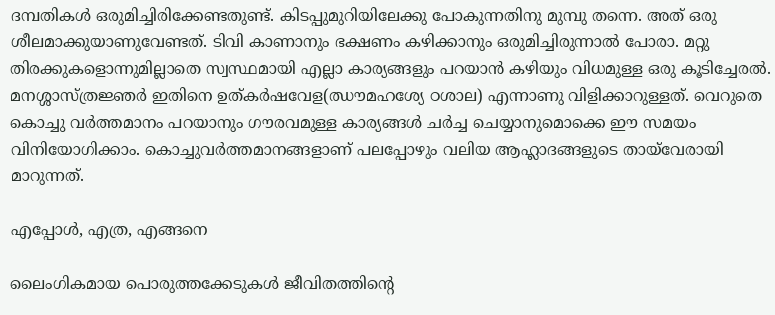ദമ്പതികള്‍ ഒരുമിച്ചിരിക്കേണ്ടതുണ്ട്. കിടപ്പുമുറിയിലേക്കു പോകുന്നതിനു മുമ്പു തന്നെ. അത് ഒരു ശീലമാക്കുയാണുവേണ്ടത്. ടിവി കാണാനും ഭക്ഷണം കഴിക്കാനും ഒരുമിച്ചിരുന്നാല്‍ പോരാ. മറ്റു തിരക്കുകളൊന്നുമില്ലാതെ സ്വസ്ഥമായി എല്ലാ കാര്യങ്ങളും പറയാന്‍ കഴിയും വിധമുള്ള ഒരു കൂടിച്ചേരല്‍. മനശ്ശാസ്ത്രജ്ഞര്‍ ഇതിനെ ഉത്കര്‍ഷവേള(ഝൗമഹശ്യേ ഠശാല) എന്നാണു വിളിക്കാറുള്ളത്. വെറുതെ കൊച്ചു വര്‍ത്തമാനം പറയാനും ഗൗരവമുള്ള കാര്യങ്ങള്‍ ചര്‍ച്ച ചെയ്യാനുമൊക്കെ ഈ സമയം വിനിയോഗിക്കാം. കൊച്ചുവര്‍ത്തമാനങ്ങളാണ് പലപ്പോഴും വലിയ ആഹ്ലാദങ്ങളുടെ തായ്‌വേരായി മാറുന്നത്.

എപ്പോള്‍, എത്ര, എങ്ങനെ

ലൈംഗികമായ പൊരുത്തക്കേടുകള്‍ ജീവിതത്തിന്റെ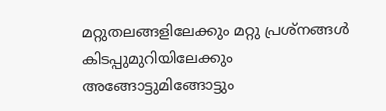മറ്റുതലങ്ങളിലേക്കും മറ്റു പ്രശ്‌നങ്ങള്‍ കിടപ്പുമുറിയിലേക്കും അങ്ങോട്ടുമിങ്ങോട്ടും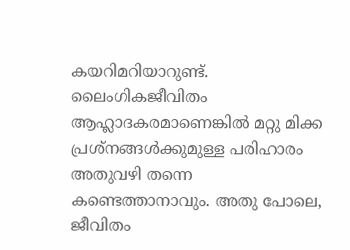കയറിമറിയാറുണ്ട്. ലൈംഗികജീവിതം ആഹ്ലാദകരമാണെങ്കില്‍ മറ്റു മിക്ക പ്രശ്‌നങ്ങള്‍ക്കുമുള്ള പരിഹാരം അതുവഴി തന്നെ കണ്ടെത്താനാവും. അതു പോലെ, ജീവിതം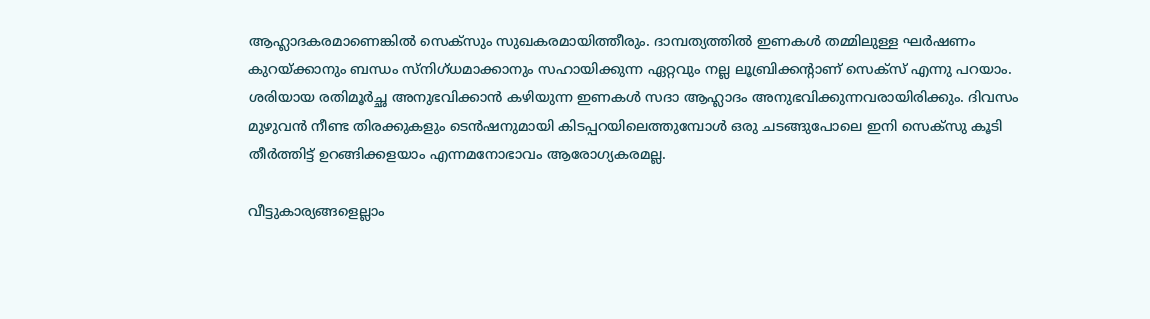ആഹ്ലാദകരമാണെങ്കില്‍ സെക്‌സും സുഖകരമായിത്തീരും. ദാമ്പത്യത്തില്‍ ഇണകള്‍ തമ്മിലുള്ള ഘര്‍ഷണം കുറയ്ക്കാനും ബന്ധം സ്‌നിഗ്ധമാക്കാനും സഹായിക്കുന്ന ഏറ്റവും നല്ല ലൂബ്രിക്കന്റാണ് സെക്‌സ് എന്നു പറയാം. ശരിയായ രതിമൂര്‍ച്ഛ അനുഭവിക്കാന്‍ കഴിയുന്ന ഇണകള്‍ സദാ ആഹ്ലാദം അനുഭവിക്കുന്നവരായിരിക്കും. ദിവസം മുഴുവന്‍ നീണ്ട തിരക്കുകളും ടെന്‍ഷനുമായി കിടപ്പറയിലെത്തുമ്പോള്‍ ഒരു ചടങ്ങുപോലെ ഇനി സെക്‌സു കൂടി തീര്‍ത്തിട്ട് ഉറങ്ങിക്കളയാം എന്നമനോഭാവം ആരോഗ്യകരമല്ല.

വീട്ടുകാര്യങ്ങളെല്ലാം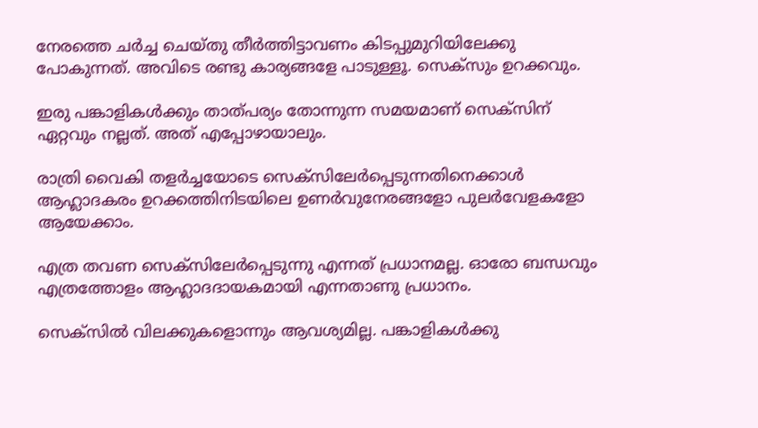നേരത്തെ ചര്‍ച്ച ചെയ്തു തീര്‍ത്തിട്ടാവണം കിടപ്പുമുറിയിലേക്കു പോകുന്നത്. അവിടെ രണ്ടു കാര്യങ്ങളേ പാടുള്ളൂ. സെക്‌സും ഉറക്കവും.

ഇരു പങ്കാളികള്‍ക്കും താത്പര്യം തോന്നുന്ന സമയമാണ് സെക്‌സിന് ഏറ്റവും നല്ലത്. അത് എപ്പോഴായാലും.

രാത്രി വൈകി തളര്‍ച്ചയോടെ സെക്‌സിലേര്‍പ്പെടുന്നതിനെക്കാള്‍ ആഹ്ലാദകരം ഉറക്കത്തിനിടയിലെ ഉണര്‍വുനേരങ്ങളോ പുലര്‍വേളകളോ ആയേക്കാം.

എത്ര തവണ സെക്‌സിലേര്‍പ്പെടുന്നു എന്നത് പ്രധാനമല്ല. ഓരോ ബന്ധവും എത്രത്തോളം ആഹ്ലാദദായകമായി എന്നതാണു പ്രധാനം.

സെക്‌സില്‍ വിലക്കുകളൊന്നും ആവശ്യമില്ല. പങ്കാളികള്‍ക്കു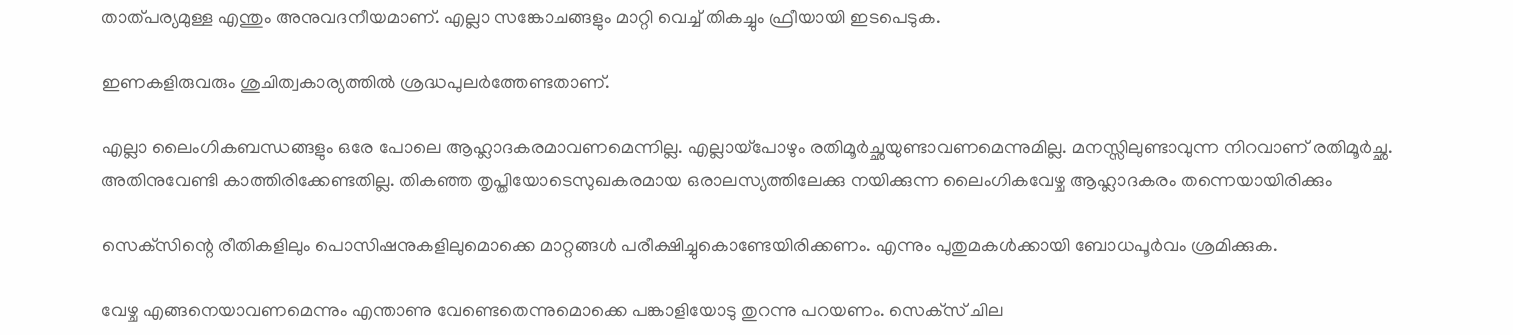താത്പര്യമുള്ള എന്തും അനുവദനീയമാണ്. എല്ലാ സങ്കോചങ്ങളും മാറ്റി വെച്ച് തികച്ചും ഫ്രീയായി ഇടപെടുക.

ഇണകളിരുവരും ശുചിത്വകാര്യത്തില്‍ ശ്രദ്ധപുലര്‍ത്തേണ്ടതാണ്.

എല്ലാ ലൈംഗികബന്ധങ്ങളും ഒരേ പോലെ ആഹ്ലാദകരമാവണമെന്നില്ല. എല്ലായ്‌പോഴും രതിമൂര്‍ച്ഛയുണ്ടാവണമെന്നുമില്ല. മനസ്സിലുണ്ടാവുന്ന നിറവാണ് രതിമൂര്‍ച്ഛ. അതിനുവേണ്ടി കാത്തിരിക്കേണ്ടതില്ല. തികഞ്ഞ തൃപ്തിയോടെസുഖകരമായ ഒരാലസ്യത്തിലേക്കു നയിക്കുന്ന ലൈംഗികവേഴ്ച ആഹ്ലാദകരം തന്നെയായിരിക്കും

സെക്‌സിന്റെ രീതികളിലും പൊസിഷനുകളിലുമൊക്കെ മാറ്റങ്ങള്‍ പരീക്ഷിച്ചുകൊണ്ടേയിരിക്കണം. എന്നും പുതുമകള്‍ക്കായി ബോധപൂര്‍വം ശ്രമിക്കുക.

വേഴ്ച എങ്ങനെയാവണമെന്നും എന്താണു വേണ്ടെതെന്നുമൊക്കെ പങ്കാളിയോടു തുറന്നു പറയണം. സെക്‌സ് ചില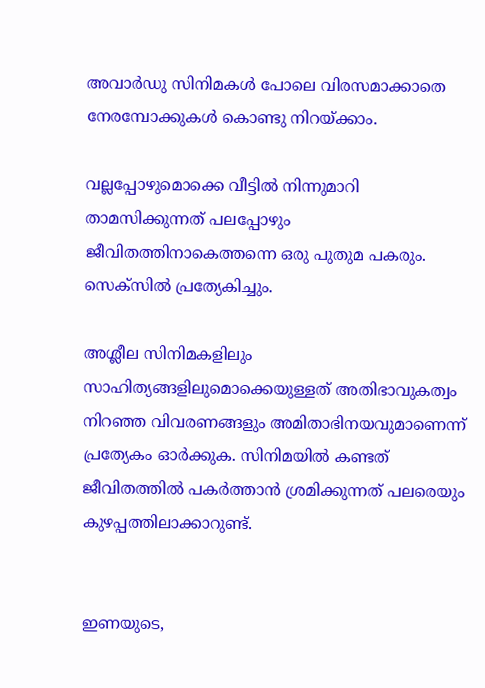അവാര്‍ഡു സിനിമകള്‍ പോലെ വിരസമാക്കാതെ നേരമ്പോക്കുകള്‍ കൊണ്ടു നിറയ്ക്കാം.

വല്ലപ്പോഴുമൊക്കെ വീട്ടില്‍ നിന്നുമാറി താമസിക്കുന്നത് പലപ്പോഴും ജീവിതത്തിനാകെത്തന്നെ ഒരു പുതുമ പകരും. സെക്‌സില്‍ പ്രത്യേകിച്ചും.

അശ്ലീല സിനിമകളിലും സാഹിത്യങ്ങളിലുമൊക്കെയുള്ളത് അതിഭാവുകത്വം നിറഞ്ഞ വിവരണങ്ങളും അമിതാഭിനയവുമാണെന്ന് പ്രത്യേകം ഓര്‍ക്കുക. സിനിമയില്‍ കണ്ടത് ജീവിതത്തില്‍ പകര്‍ത്താന്‍ ശ്രമിക്കുന്നത് പലരെയും കുഴപ്പത്തിലാക്കാറുണ്ട്.


ഇണയുടെ,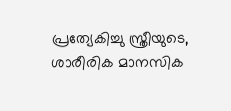പ്രത്യേകിച്ചു സ്ത്രീയുടെ, ശാരീരിക മാനസിക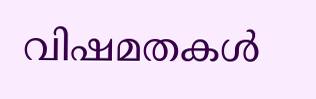വിഷമതകള്‍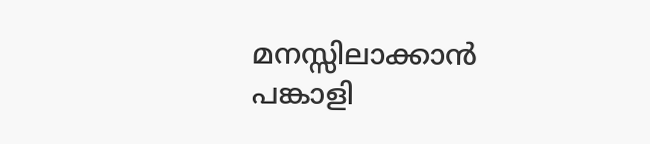മനസ്സിലാക്കാന്‍ പങ്കാളി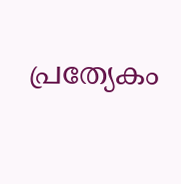പ്രത്യേകം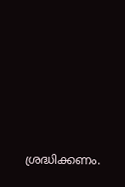ശ്രദ്ധിക്കണം.